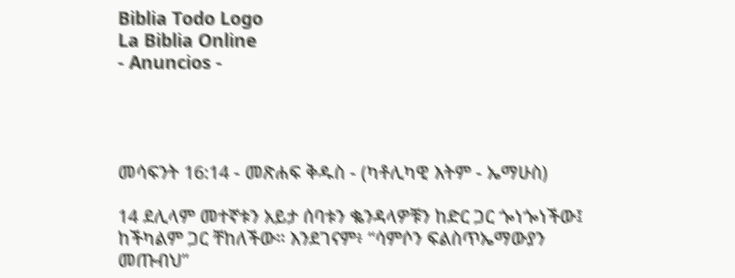Biblia Todo Logo
La Biblia Online
- Anuncios -




መሳፍንት 16:14 - መጽሐፍ ቅዱስ - (ካቶሊካዊ እትም - ኤማሁስ)

14 ደሊላም መተኛቱን አይታ ሰባቱን ቈንዳላዎቹን ከድር ጋር ጐነጐነችው፤ ከችካልም ጋር ቸከለችው። እንደገናም፥ “ሳምሶን ፍልስጥኤማውያን መጡብህ”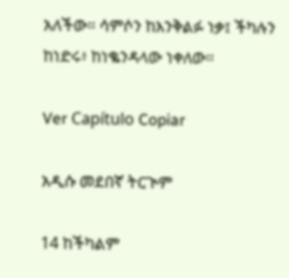አለችው። ሳምሶን ከእንቅልፉ ነቃ፤ ችካሉን ከነድሩ፥ ከነቈንዳላው ነቀለው።

Ver Capítulo Copiar

አዲሱ መደበኛ ትርጒም

14 ከችካልም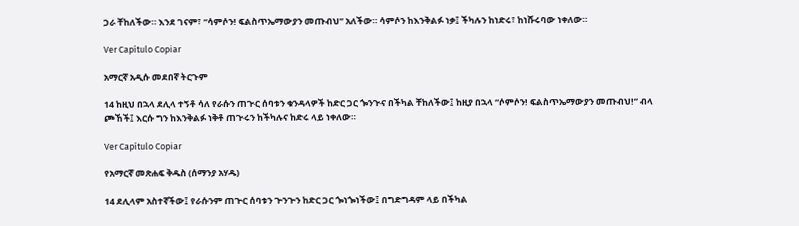ጋራ ቸከለችው። እንደ ገናም፣ “ሳምሶን! ፍልስጥኤማውያን መጡብህ” አለችው። ሳምሶን ከእንቅልፉ ነቃ፤ ችካሉን ከነድሩ፣ ከነሹሩባው ነቀለው።

Ver Capítulo Copiar

አማርኛ አዲሱ መደበኛ ትርጉም

14 ከዚህ በኋላ ደሊላ ተኝቶ ሳለ የራሱን ጠጒር ሰባቱን ቁንዳላዎች ከድር ጋር ጐንጒና በችካል ቸከለችው፤ ከዚያ በኋላ “ሶምሶን! ፍልስጥኤማውያን መጡብህ!” ብላ ጮኸች፤ እርሱ ግን ከእንቅልፉ ነቅቶ ጠጒሩን ከችካሉና ከድሩ ላይ ነቀለው።

Ver Capítulo Copiar

የአማርኛ መጽሐፍ ቅዱስ (ሰማንያ አሃዱ)

14 ደሊላም አስተኛችው፤ የራሱንም ጠጕር ሰባቱን ጕንጕን ከድር ጋር ጐነጐነችው፤ በግድግዳም ላይ በችካል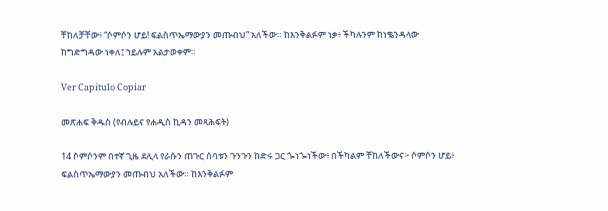ቸከለቻቸው፥ “ሶምሶን ሆይ! ፍልስጥኤማውያን መጡብህ” አለችው። ከእንቅልፉም ነቃ፥ ችካሉንም ከነቈንዳላው ከግድግዳው ነቀለ፤ ኀይሉም አልታወቀም።

Ver Capítulo Copiar

መጽሐፍ ቅዱስ (የብሉይና የሐዲስ ኪዳን መጻሕፍት)

14 ሶምሶንም በተኛ ጊዜ ደሊላ የራሱን ጠጉር ሰባቱን ጉንጉን ከድሩ ጋር ጐነጐነችው፥ በችካልም ቸከለችውና፦ ሶምሶን ሆይ፥ ፍልስጥኤማውያን መጡብህ አለችው። ከእንቅልፉም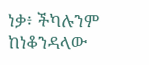ነቃ፥ ችካሉንም ከነቆንዳላው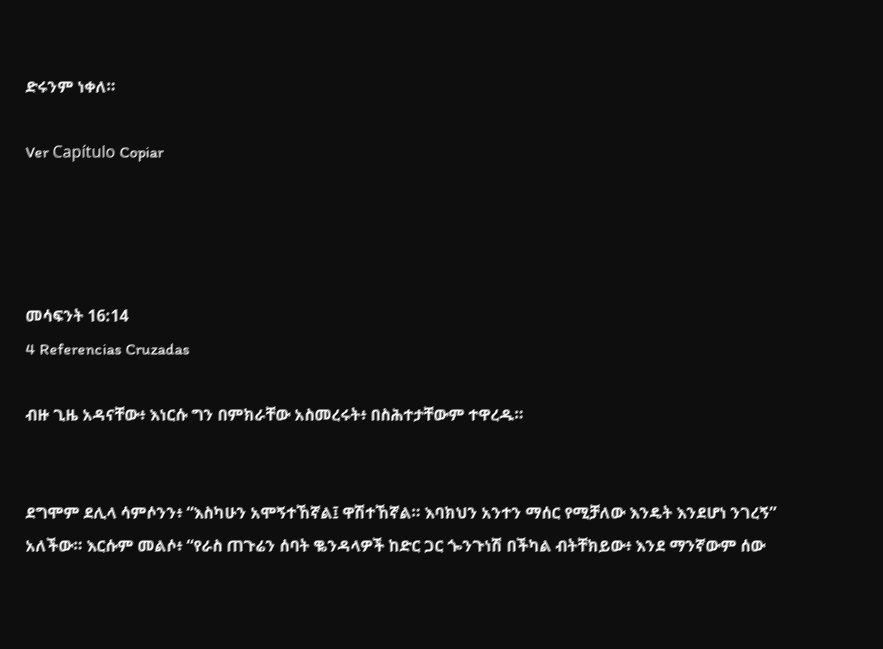ድሩንም ነቀለ።

Ver Capítulo Copiar




መሳፍንት 16:14
4 Referencias Cruzadas

ብዙ ጊዜ አዳናቸው፥ እነርሱ ግን በምክራቸው አስመረሩት፥ በስሕተታቸውም ተዋረዱ።


ደግሞም ደሊላ ሳምሶንን፥ “እስካሁን አሞኝተኸኛል፤ ዋሽተኸኛል። እባክህን አንተን ማሰር የሚቻለው እንዴት እንደሆነ ንገረኝ” አለችው። እርሱም መልሶ፥ “የራስ ጠጉሬን ሰባት ቈንዳላዎች ከድር ጋር ጐንጉነሽ በችካል ብትቸክይው፥ እንደ ማንኛውም ሰው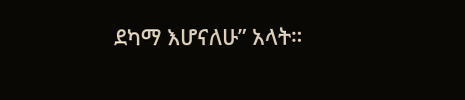ደካማ እሆናለሁ” አላት።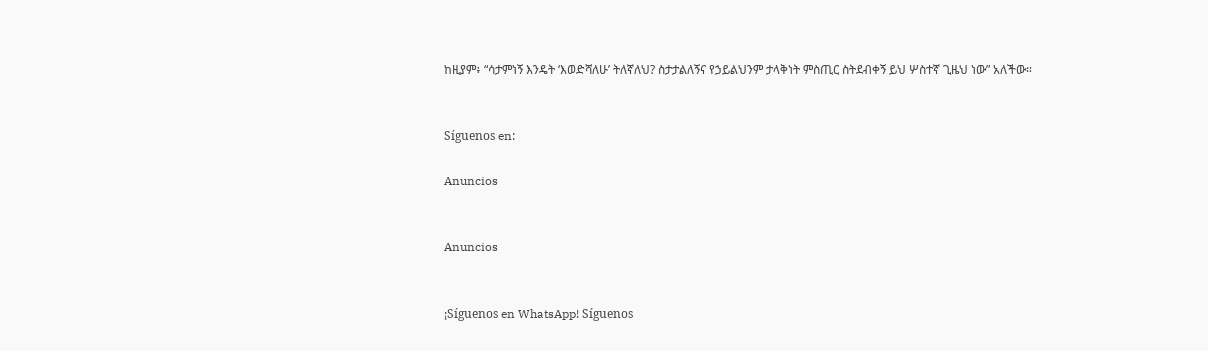ከዚያም፥ “ሳታምነኝ እንዴት ‘እወድሻለሁ’ ትለኛለህ? ስታታልለኝና የኃይልህንም ታላቅነት ምስጢር ስትደብቀኝ ይህ ሦስተኛ ጊዜህ ነው” አለችው።


Síguenos en:

Anuncios


Anuncios


¡Síguenos en WhatsApp! Síguenos